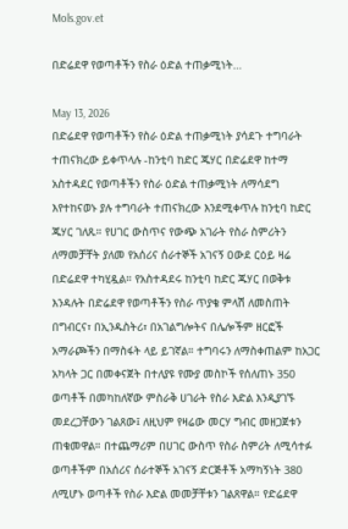Mols.gov.et

በድሬደዋ የወጣቶችን የስራ ዕድል ተጠቃሚነት…

May 13, 2026
በድሬደዋ የወጣቶችን የስራ ዕድል ተጠቃሚነት ያሳደጉ ተግባራት ተጠናክረው ይቀጥላሉ -ከንቲባ ከድር ጁሃር በድሬደዋ ከተማ አስተዳደር የወጣቶችን የስራ ዕድል ተጠቃሚነት ለማሳደግ እየተከናወኑ ያሉ ተግባራት ተጠናክረው እንደሚቀጥሉ ከንቲባ ከድር ጁሃር ገለጹ። የሀገር ውስጥና የውጭ አገራት የስራ ስምሪትን ለማመቻቸት ያለመ የአሰሪና ሰራተኞች አገናኝ ዐውደ ርዕይ ዛሬ በድሬደዋ ተካሂዷል። የአስተዳደሩ ከንቲባ ከድር ጁሃር በወቅቱ እንዳሉት በድሬደዋ የወጣቶችን የስራ ጥያቄ ምላሽ ለመስጠት በግብርና፣ በኢንዱስትሪ፣ በአገልግሎትና በሌሎችም ዘርፎች አማራጮችን በማስፋት ላይ ይገኛል። ተግባሩን ለማስቀጠልም ከአጋር አካላት ጋር በመቀናጀት በተለያዩ የሙያ መስኮች የሰለጠኑ 350 ወጣቶች በመካከለኛው ምስራቅ ሀገራት የስራ እድል እንዲያገኙ መደረጋቸውን ገልጸው፤ ለዚህም የዛሬው መርሃ ግብር መዘጋጀቱን ጠቁመዋል። በተጨማሪም በሀገር ውስጥ የስራ ስምሪት ለሚሳተፉ ወጣቶችም በአሰሪና ሰራተኞች አገናኝ ድርጅቶች አማካኝነት 380 ለሚሆኑ ወጣቶች የስራ እድል መመቻቸቱን ገልጸዋል። የድሬደዋ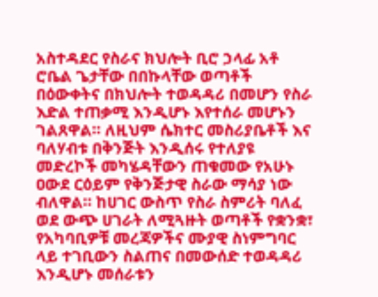አስተዳደር የስራና ክህሎት ቢሮ ኃላፊ አቶ ሮቤል ጌታቸው በበኩላቸው ወጣቶች በዕውቀትና በክህሎት ተወዳዳሪ በመሆን የስራ እድል ተጠቃሚ እንዲሆኑ እየተሰራ መሆኑን ገልጸዋል። ለዚህም ሴክተር መስሪያቤቶች እና ባለሃብቱ በቅንጅት እንዲሰሩ የተለያዩ መድረኮች መካሄዳቸውን ጠቁመው የአሁኑ ዐውደ ርዕይም የቅንጅታዊ ስራው ማሳያ ነው ብለዋል። ከሀገር ውስጥ የስራ ስምሪት ባለፈ ወደ ውጭ ሀገራት ለሚጓዙት ወጣቶች የቋንቋ፣ የአካባቢዎቹ መረጃዎችና ሙያዊ ስነምግባር ላይ ተገቢውን ስልጠና በመውሰድ ተወዳዳሪ እንዲሆኑ መሰራቱን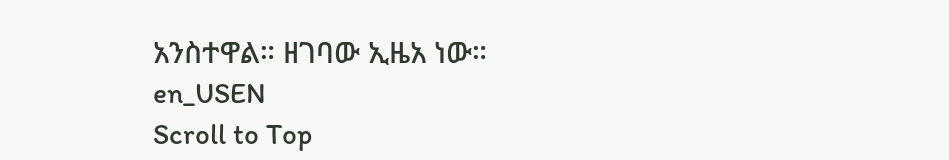አንስተዋል። ዘገባው ኢዜአ ነው።
en_USEN
Scroll to Top